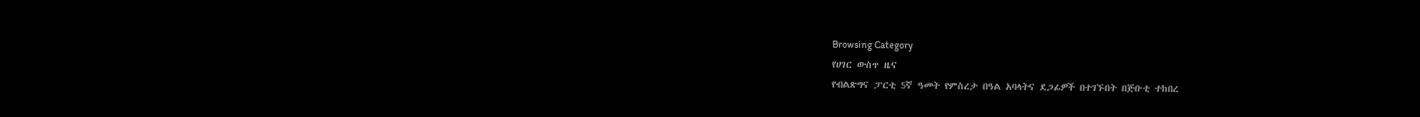Browsing Category
የሀገር ውስጥ ዜና
የብልጽግና ፓርቲ 5ኛ ዓመት የምስረታ በዓል አባላትና ደጋፊዎች በተገኙበት በጅቡቲ ተከበረ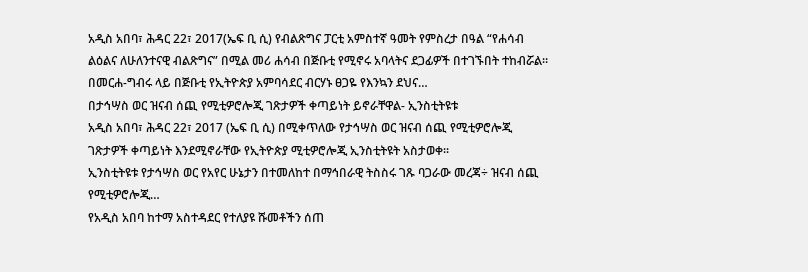አዲስ አበባ፣ ሕዳር 22፣ 2017(ኤፍ ቢ ሲ) የብልጽግና ፓርቲ አምስተኛ ዓመት የምስረታ በዓል “የሐሳብ ልዕልና ለሁለንተናዊ ብልጽግና” በሚል መሪ ሐሳብ በጅቡቲ የሚኖሩ አባላትና ደጋፊዎች በተገኙበት ተከብሯል።
በመርሐ-ግብሩ ላይ በጅቡቲ የኢትዮጵያ አምባሳደር ብርሃኑ ፀጋዬ የእንኳን ደህና…
በታኅሣስ ወር ዝናብ ሰጪ የሚቲዎሮሎጂ ገጽታዎች ቀጣይነት ይኖራቸዋል- ኢንስቲትዩቱ
አዲስ አበባ፣ ሕዳር 22፣ 2017 (ኤፍ ቢ ሲ) በሚቀጥለው የታኅሣስ ወር ዝናብ ሰጪ የሚቲዎሮሎጂ ገጽታዎች ቀጣይነት እንደሚኖራቸው የኢትዮጵያ ሚቲዎሮሎጂ ኢንስቲትዩት አስታወቀ፡፡
ኢንስቲትዩቱ የታኅሣስ ወር የአየር ሁኔታን በተመለከተ በማኅበራዊ ትስስሩ ገጹ ባጋራው መረጃ÷ ዝናብ ሰጪ የሚቲዎሮሎጂ…
የአዲስ አበባ ከተማ አስተዳደር የተለያዩ ሹመቶችን ሰጠ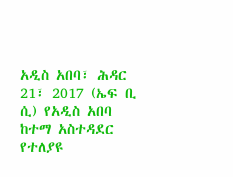አዲስ አበባ፣ ሕዳር 21፣ 2017 (ኤፍ ቢ ሲ) የአዲስ አበባ ከተማ አስተዳደር የተለያዩ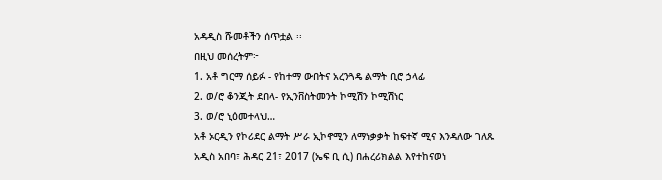አዳዲስ ሹመቶችን ሰጥቷል ፡፡
በዚህ መሰረትም፦
1. አቶ ግርማ ሰይፉ - የከተማ ውበትና አረንጓዴ ልማት ቢሮ ኃላፊ
2. ወ/ሮ ቆንጂት ደበላ- የኢንቨስትመንት ኮሚሽን ኮሚሽነር
3. ወ/ሮ ኒዕመተላህ…
አቶ ኦርዲን የኮሪደር ልማት ሥራ ኢኮኖሚን ለማነቃቃት ከፍተኛ ሚና እንዳለው ገለጹ
አዲስ አበባ፣ ሕዳር 21፣ 2017 (ኤፍ ቢ ሲ) በሐረሪክልል እየተከናወነ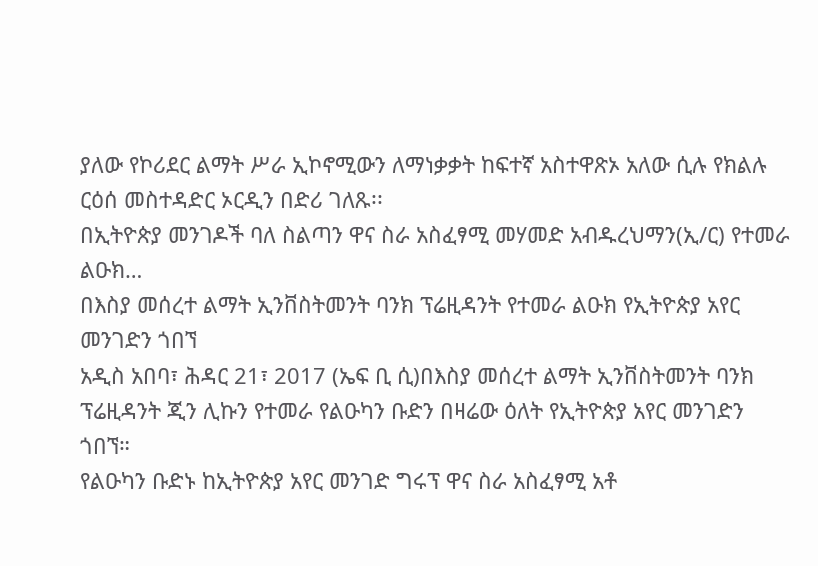ያለው የኮሪደር ልማት ሥራ ኢኮኖሚውን ለማነቃቃት ከፍተኛ አስተዋጽኦ አለው ሲሉ የክልሉ ርዕሰ መስተዳድር ኦርዲን በድሪ ገለጹ፡፡
በኢትዮጵያ መንገዶች ባለ ስልጣን ዋና ስራ አስፈፃሚ መሃመድ አብዱረህማን(ኢ/ር) የተመራ ልዑክ…
በእስያ መሰረተ ልማት ኢንቨስትመንት ባንክ ፕሬዚዳንት የተመራ ልዑክ የኢትዮጵያ አየር መንገድን ጎበኘ
አዲስ አበባ፣ ሕዳር 21፣ 2017 (ኤፍ ቢ ሲ)በእስያ መሰረተ ልማት ኢንቨስትመንት ባንክ ፕሬዚዳንት ጂን ሊኩን የተመራ የልዑካን ቡድን በዛሬው ዕለት የኢትዮጵያ አየር መንገድን ጎበኘ።
የልዑካን ቡድኑ ከኢትዮጵያ አየር መንገድ ግሩፕ ዋና ስራ አስፈፃሚ አቶ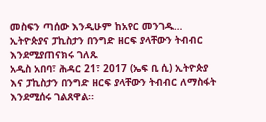መስፍን ጣሰው እንዲሁም ከአየር መንገዱ…
ኢትዮጵያና ፓኪስታን በንግድ ዘርፍ ያላቸውን ትብብር እንደሚያጠናክሩ ገለጹ
አዲስ አበባ፣ ሕዳር 21፣ 2017 (ኤፍ ቢ ሲ) ኢትዮጵያ እና ፓኪስታን በንግድ ዘርፍ ያላቸውን ትብብር ለማስፋት እንደሚሰሩ ገልጸዋል፡፡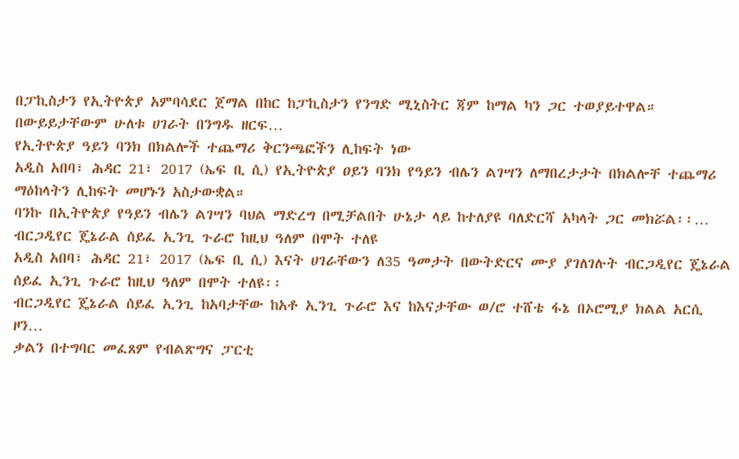በፓኪስታን የኢትዮጵያ አምባሳደር ጀማል በከር ከፓኪስታን የንግድ ሚኒስትር ጃም ከማል ካን ጋር ተወያይተዋል።
በውይይታቸውም ሁለቱ ሀገራት በንግዱ ዘርፍ…
የኢትዮጵያ ዓይን ባንክ በክልሎች ተጨማሪ ቅርንጫፎችን ሊከፍት ነው
አዲስ አበባ፣ ሕዳር 21፣ 2017 (ኤፍ ቢ ሲ) የኢትዮጵያ ዐይን ባንክ የዓይን ብሌን ልገሣን ለማበረታታት በክልሎቸ ተጨማሪ ማዕከላትን ሊከፍት መሆኑን አስታውቋል።
ባንኩ በኢትዮጵያ የዓይን ብሌን ልገሣን ባህል ማድረግ በሚቻልበት ሁኔታ ላይ ከተለያዩ ባለድርሻ አካላት ጋር መክሯል፡፡…
ብርጋዲየር ጄኔራል ሰይፈ ኢንጊ ጉራሮ ከዚህ ዓለም በሞት ተለዩ
አዲስ አበባ፣ ሕዳር 21፣ 2017 (ኤፍ ቢ ሲ) እናት ሀገራቸውን ለ35 ዓመታት በውትድርና ሙያ ያገለገሉት ብርጋዲየር ጄኔራል ሰይፈ ኢንጊ ጉራሮ ከዚህ ዓለም በሞት ተለዩ፡፡
ብርጋዲየር ጄኔራል ሰይፈ ኢንጊ ከአባታቸው ከአቶ ኢንጊ ጉራሮ እና ከእናታቸው ወ/ሮ ተሸቴ ፋኔ በኦሮሚያ ክልል አርሲ ዞን…
ቃልን በተግባር መፈጸም የብልጽግና ፓርቲ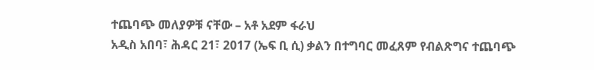ተጨባጭ መለያዎቹ ናቸው – አቶ አደም ፋራህ
አዲስ አበባ፣ ሕዳር 21፣ 2017 (ኤፍ ቢ ሲ) ቃልን በተግባር መፈጸም የብልጽግና ተጨባጭ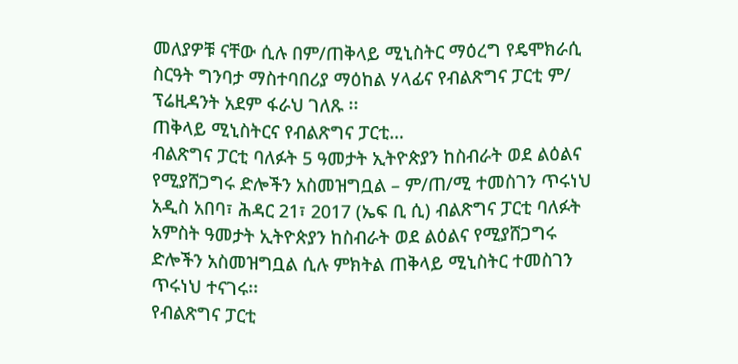መለያዎቹ ናቸው ሲሉ በም/ጠቅላይ ሚኒስትር ማዕረግ የዴሞክራሲ ስርዓት ግንባታ ማስተባበሪያ ማዕከል ሃላፊና የብልጽግና ፓርቲ ም/ ፕሬዚዳንት አደም ፋራህ ገለጹ ፡፡
ጠቅላይ ሚኒስትርና የብልጽግና ፓርቲ…
ብልጽግና ፓርቲ ባለፉት 5 ዓመታት ኢትዮጵያን ከስብራት ወደ ልዕልና የሚያሸጋግሩ ድሎችን አስመዝግቧል – ም/ጠ/ሚ ተመስገን ጥሩነህ
አዲስ አበባ፣ ሕዳር 21፣ 2017 (ኤፍ ቢ ሲ) ብልጽግና ፓርቲ ባለፉት አምስት ዓመታት ኢትዮጵያን ከስብራት ወደ ልዕልና የሚያሸጋግሩ ድሎችን አስመዝግቧል ሲሉ ምክትል ጠቅላይ ሚኒስትር ተመስገን ጥሩነህ ተናገሩ፡፡
የብልጽግና ፓርቲ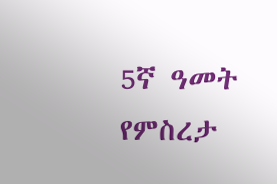5ኛ ዓመት የምስረታ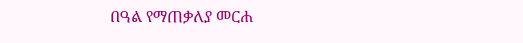በዓል የማጠቃለያ መርሐ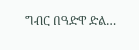ግብር በዓድዋ ድል…